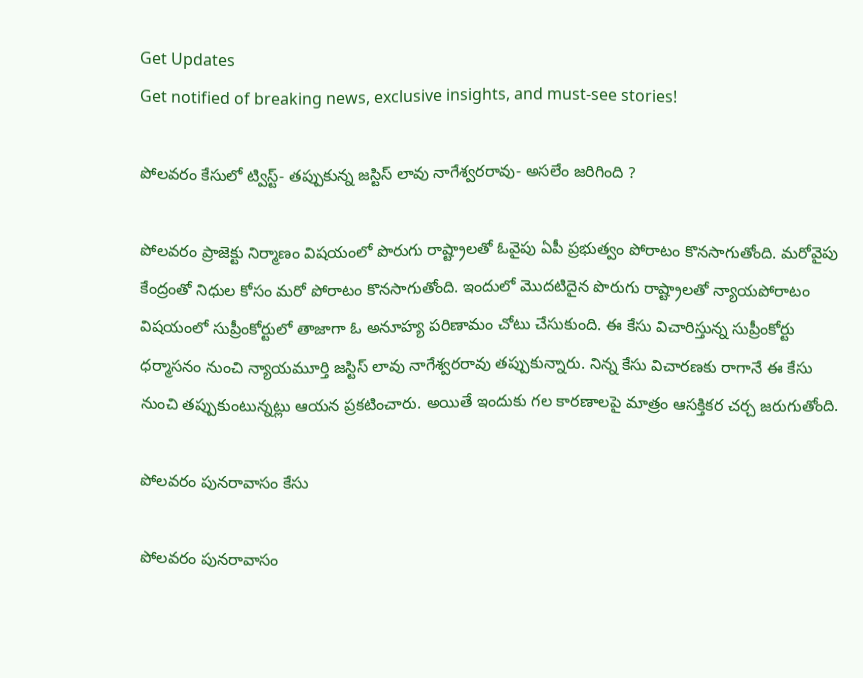Get Updates
Get notified of breaking news, exclusive insights, and must-see stories!

పోలవరం కేసులో ట్విస్ట్‌- తప్పుకున్న జస్టిస్‌ లావు నాగేశ్వరరావు- అసలేం జరిగింది ?

పోలవరం ప్రాజెక్టు నిర్మాణం విషయంలో పొరుగు రాష్ట్రాలతో ఓవైపు ఏపీ ప్రభుత్వం పోరాటం కొనసాగుతోంది. మరోవైపు కేంద్రంతో నిధుల కోసం మరో పోరాటం కొనసాగుతోంది. ఇందులో మొదటిదైన పొరుగు రాష్ట్రాలతో న్యాయపోరాటం విషయంలో సుప్రీంకోర్టులో తాజాగా ఓ అనూహ్య పరిణామం చోటు చేసుకుంది. ఈ కేసు విచారిస్తున్న సుప్రీంకోర్టు ధర్మాసనం నుంచి న్యాయమూర్తి జస్టిస్ లావు నాగేశ్వరరావు తప్పుకున్నారు. నిన్న కేసు విచారణకు రాగానే ఈ కేసు నుంచి తప్పుకుంటున్నట్లు ఆయన ప్రకటించారు. అయితే ఇందుకు గల కారణాలపై మాత్రం ఆసక్తికర చర్చ జరుగుతోంది.

పోలవరం పునరావాసం కేసు

పోలవరం పునరావాసం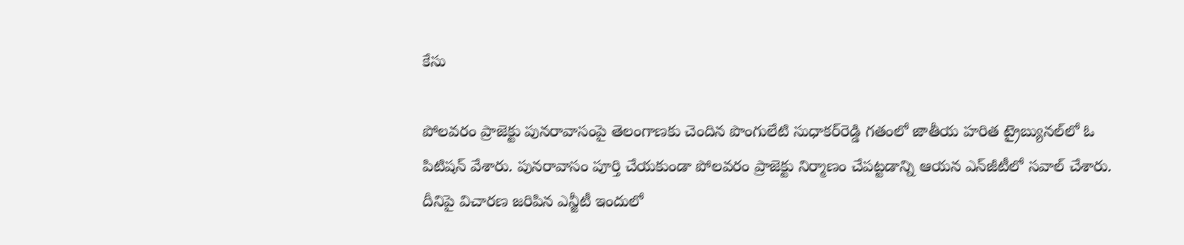కేసు

పోలవరం ప్రాజెక్టు పునరావాసంపై తెలంగాణకు చెందిన పొంగులేటి సుధాకర్‌రెడ్డి గతంలో జాతీయ హరిత ట్రైబ్యునల్‌లో ఓ పిటిషన్ వేశారు. పునరావాసం పూర్తి చేయకుండా పోలవరం ప్రాజెక్టు నిర్మాణం చేపట్టడాన్ని ఆయన ఎన్‌జీటీలో సవాల్‌ చేశారు. దీనిపై విచారణ జరిపిన ఎన్జీటీ ఇందులో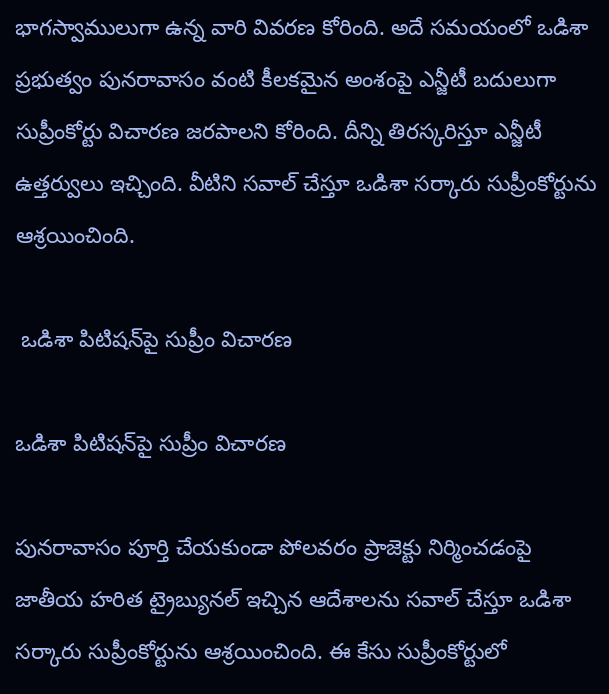భాగస్వాములుగా ఉన్న వారి వివరణ కోరింది. అదే సమయంలో ఒడిశా ప్రభుత్వం పునరావాసం వంటి కీలకమైన అంశంపై ఎన్జీటీ బదులుగా సుప్రీంకోర్టు విచారణ జరపాలని కోరింది. దీన్ని తిరస్కరిస్తూ ఎన్జీటీ ఉత్తర్వులు ఇచ్చింది. వీటిని సవాల్‌ చేస్తూ ఒడిశా సర్కారు సుప్రీంకోర్టును ఆశ్రయించింది.

 ఒడిశా పిటిషన్‌పై సుప్రీం విచారణ

ఒడిశా పిటిషన్‌పై సుప్రీం విచారణ

పునరావాసం పూర్తి చేయకుండా పోలవరం ప్రాజెక్టు నిర్మించడంపై జాతీయ హరిత ట్రైబ్యునల్‌ ఇచ్చిన ఆదేశాలను సవాల్‌ చేస్తూ ఒడిశా సర్కారు సుప్రీంకోర్టును ఆశ్రయించింది. ఈ కేసు సుప్రీంకోర్టులో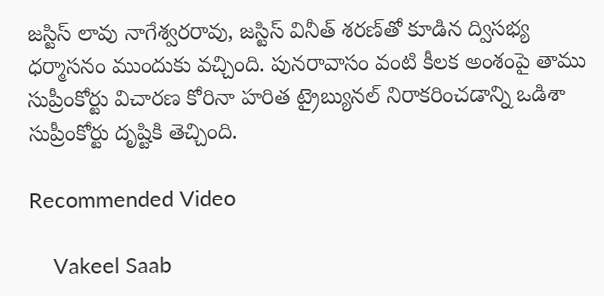జస్టిస్‌ లావు నాగేశ్వరరావు, జస్టిస్‌ వినీత్‌ శరణ్‌తో కూడిన ద్విసభ్య ధర్మాసనం ముందుకు వచ్చింది. పునరావాసం వంటి కీలక అంశంపై తాము సుప్రీంకోర్టు విచారణ కోరినా హరిత ట్రైబ్యునల్ నిరాకరించడాన్ని ఒడిశా సుప్రీంకోర్టు దృష్టికి తెచ్చింది.

Recommended Video

    Vakeel Saab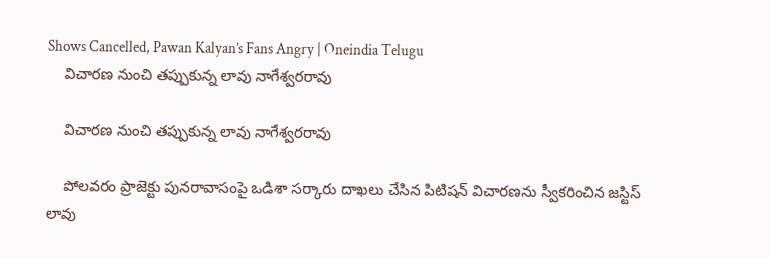Shows Cancelled, Pawan Kalyan’s Fans Angry | Oneindia Telugu
    విచారణ నుంచి తప్పుకున్న లావు నాగేశ్వరరావు

    విచారణ నుంచి తప్పుకున్న లావు నాగేశ్వరరావు

    పోలవరం ప్రాజెక్టు పునరావాసంపై ఒడిశా సర్కారు దాఖలు చేసిన పిటిషన్ విచారణను స్వీకరించిన జస్టిస్ లావు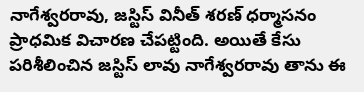నాగేశ్వరరావు, జస్టిస్ వినీత్‌ శరణ్ ధర్మాసనం ప్రాధమిక విచారణ చేపట్టింది. అయితే కేసు పరిశీలించిన జస్టిస్ లావు నాగేశ్వరరావు తాను ఈ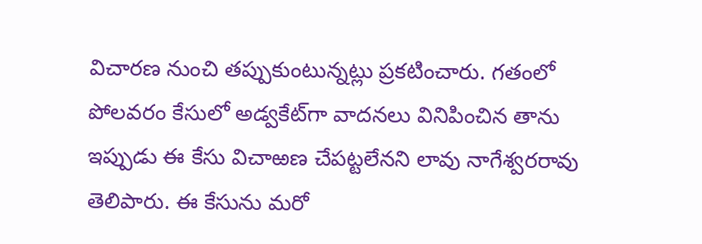విచారణ నుంచి తప్పుకుంటున్నట్లు ప్రకటించారు. గతంలో పోలవరం కేసులో అడ్వకేట్‌గా వాదనలు వినిపించిన తాను ఇప్పుడు ఈ కేసు విచాఱణ చేపట్టలేనని లావు నాగేశ్వరరావు తెలిపారు. ఈ కేసును మరో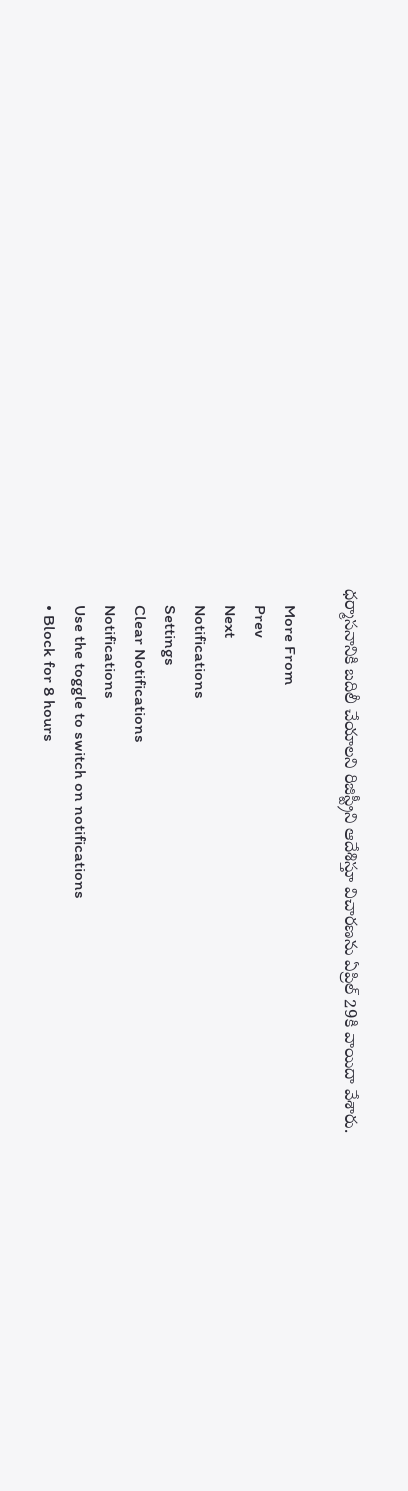ధర్మాసనానికి బదిలీ చేయాలని రిజిస్ట్రీని ఆదేశిస్తూ విచారణను ఏప్రిల్‌ 29కి వాయిదా వేశారు.

    More From
    Prev
    Next
    Notifications
    Settings
    Clear Notifications
    Notifications
    Use the toggle to switch on notifications
    • Block for 8 hours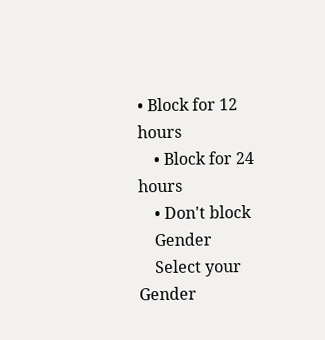• Block for 12 hours
    • Block for 24 hours
    • Don't block
    Gender
    Select your Gender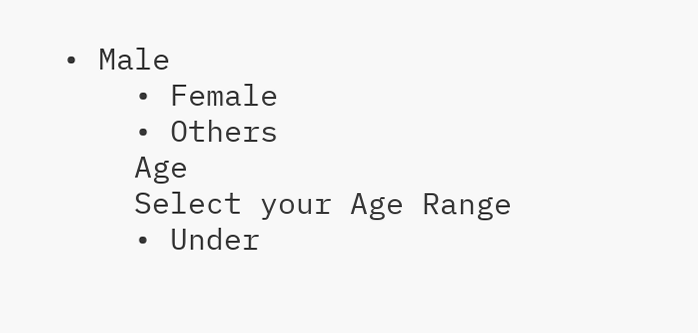• Male
    • Female
    • Others
    Age
    Select your Age Range
    • Under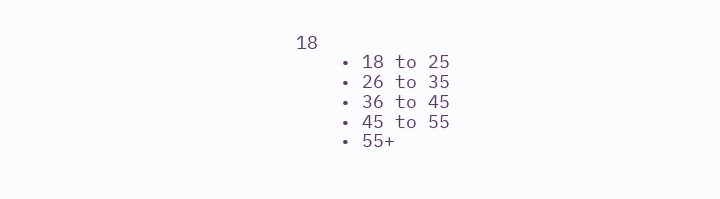18
    • 18 to 25
    • 26 to 35
    • 36 to 45
    • 45 to 55
    • 55+